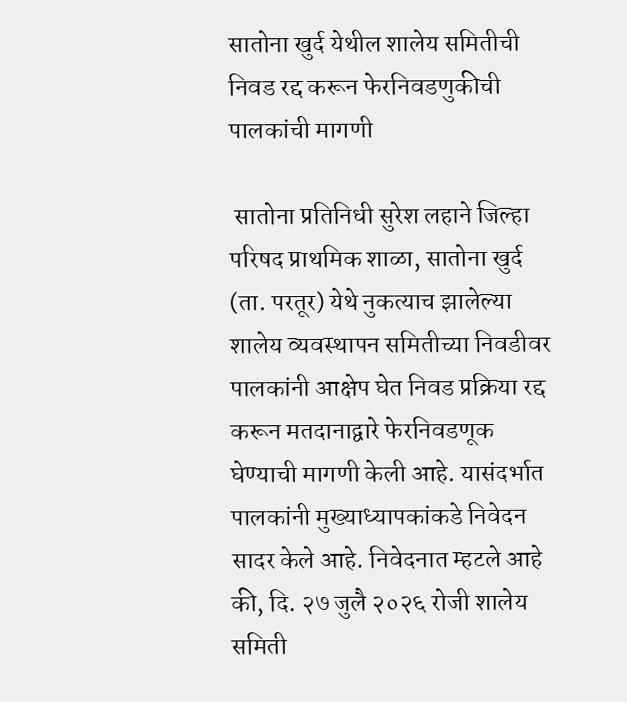सातोना खुर्द येथील शालेय समितीची निवड रद्द करून फेरनिवडणुकीची पालकांची मागणी

 सातोना प्रतिनिधी सुरेश लहाने जिल्हा परिषद प्राथमिक शाळा, सातोना खुर्द (ता. परतूर) येथे नुकत्याच झालेल्या शालेय व्यवस्थापन समितीच्या निवडीवर पालकांनी आक्षेप घेत निवड प्रक्रिया रद्द करून मतदानाद्वारे फेरनिवडणूक घेण्याची मागणी केली आहे. यासंदर्भात पालकांनी मुख्याध्यापकांकडे निवेदन सादर केले आहे. निवेदनात म्हटले आहे की, दि. २७ जुलै २०२६ रोजी शालेय समिती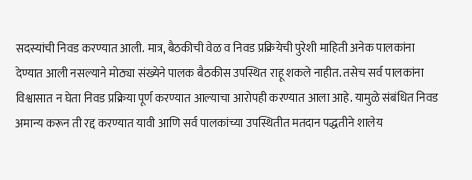सदस्यांची निवड करण्यात आली. मात्र, बैठकीची वेळ व निवड प्रक्रियेची पुरेशी माहिती अनेक पालकांना देण्यात आली नसल्याने मोठ्या संख्येने पालक बैठकीस उपस्थित राहू शकले नाहीत. तसेच सर्व पालकांना विश्वासात न घेता निवड प्रक्रिया पूर्ण करण्यात आल्याचा आरोपही करण्यात आला आहे. यामुळे संबंधित निवड अमान्य करून ती रद्द करण्यात यावी आणि सर्व पालकांच्या उपस्थितीत मतदान पद्धतीने शालेय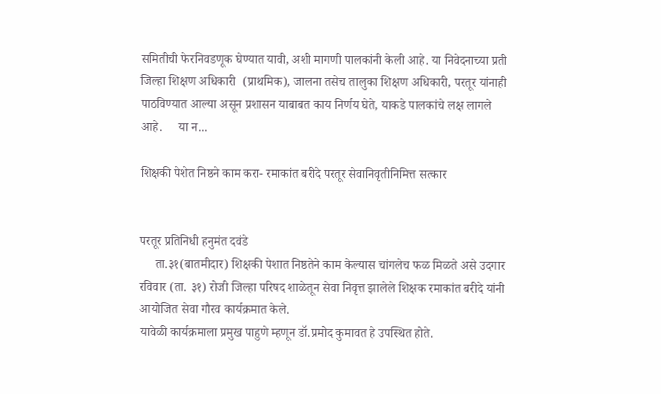समितीची फेरनिवडणूक घेण्यात यावी, अशी मागणी पालकांनी केली आहे. या निवेदनाच्या प्रती जिल्हा शिक्षण अधिकारी  (प्राथमिक), जालना तसेच तालुका शिक्षण अधिकारी, परतूर यांनाही पाठविण्यात आल्या असून प्रशासन याबाबत काय निर्णय घेते, याकडे पालकांचे लक्ष लागले आहे.     या न...

शिक्षकी पेशेत निष्ठने काम करा- रमाकांत बरीदे परतूर सेवानिवृतीनिमित्त सत्कार


परतूर प्रतिनिधी हनुमंत दवंडे
     ता.३१(बातमीदार) शिक्षकी पेशात निष्ठतेने काम केल्यास चांगलेच फळ मिळते असे उदगार रविवार (ता. ३१) रोजी जिल्हा परिषद शाळेतून सेवा निवृत्त झालेले शिक्षक रमाकांत बरीदे यांनी आयोजित सेवा गौरव कार्यक्रमात केले.
यावेळी कार्यक्रमाला प्रमुख पाहुणे म्हणून डॉ.प्रमोद कुमावत हे उपस्थित होते.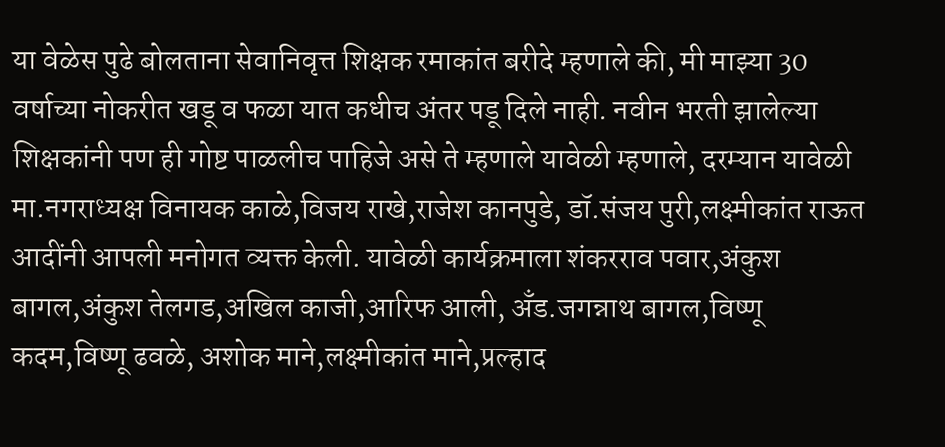या वेळेस पुढे बोलताना सेवानिवृत्त शिक्षक रमाकांत बरीदे म्हणाले की, मी माझ्या 30 वर्षाच्या नोकरीत खडू व फळा यात कधीच अंतर पडू दिले नाही. नवीन भरती झालेल्या शिक्षकांनी पण ही गोष्ट पाळलीच पाहिजे असे ते म्हणाले यावेळी म्हणाले, दरम्यान यावेळी मा.नगराध्यक्ष विनायक काळे,विजय राखे,राजेश कानपुडे, डॉ.संजय पुरी,लक्ष्मीकांत राऊत आदींनी आपली मनोगत व्यक्त केली. यावेळी कार्यक्रमाला शंकरराव पवार,अंकुश बागल,अंकुश तेलगड,अखिल काजी,आरिफ आली, अँड.जगन्नाथ बागल,विष्णू कदम,विष्णू ढवळे, अशोक माने,लक्ष्मीकांत माने,प्रल्हाद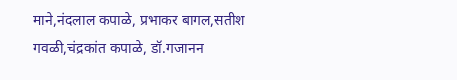माने,नंदलाल कपाळे, प्रभाकर बागल,सतीश गवळी,चंद्रकांत कपाळे, डॉ.गजानन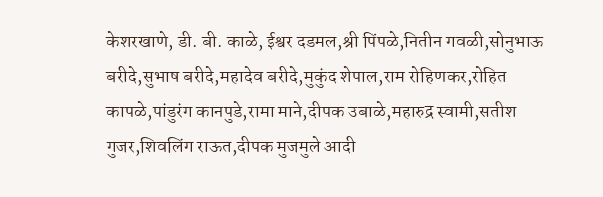केशरखाणे, डी. बी. काळे, ईश्वर दडमल,श्री पिंपळे,नितीन गवळी,सोनुभाऊ बरीदे,सुभाष बरीदे,महादेव बरीदे,मुकुंद शेपाल,राम रोहिणकर,रोहित कापळे,पांडुरंग कानपुडे,रामा माने,दीपक उबाळे,महारुद्र स्वामी,सतीश गुजर,शिवलिंग राऊत,दीपक मुजमुले आदी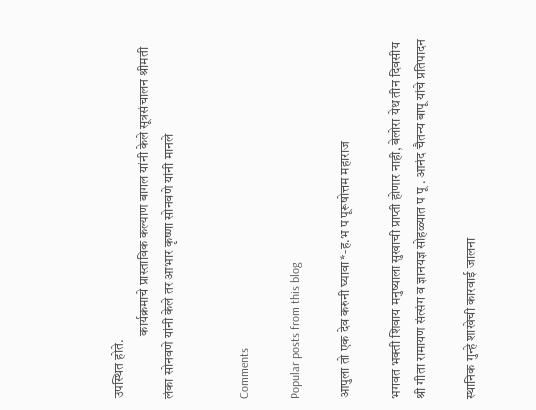उपस्थित होते.
                        कार्यक्रमाचे प्रास्ताविक कल्याण बागल यांनी केले सूत्रसंचालन श्रीमती लंका सोनवणे यांनी केले तर आभार कृष्णा सोनवणे यांनी मानले


Comments

Popular posts from this blog

आपुला तो एक देव करुनी घ्यावा*-ह.भ प पूरूषोत्तम महाराज

भगवत भक्ती शिवाय मनुष्याला सुखाची प्राप्ती होणार नाही, बेलोरा येथ तीन दिवसीय श्री गीता रामायण संत्संग व ज्ञानयज्ञ सोहळ्यात प पू . आनंद चैतन्य बापू यांचे प्रतिपादन

स्थानिक गुन्हे शाखेची कारवाई जालना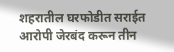शहरातील घरफोडीत सराईत आरोपी जेरबंद करून तीन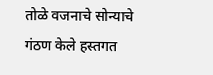तोळे वजनाचे सोन्याचे गंठण केले हस्तगत